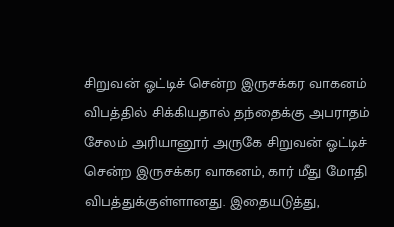சிறுவன் ஓட்டிச் சென்ற இருசக்கர வாகனம் விபத்தில் சிக்கியதால் தந்தைக்கு அபராதம்
சேலம் அரியானூர் அருகே சிறுவன் ஓட்டிச் சென்ற இருசக்கர வாகனம், கார் மீது மோதி விபத்துக்குள்ளானது. இதையடுத்து,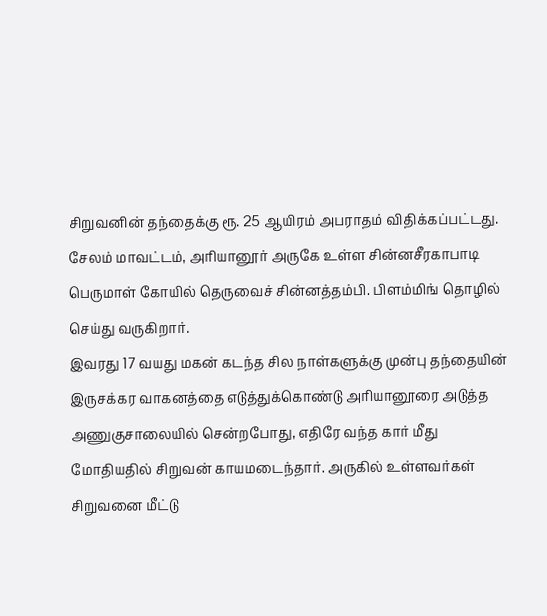சிறுவனின் தந்தைக்கு ரூ. 25 ஆயிரம் அபராதம் விதிக்கப்பட்டது.
சேலம் மாவட்டம், அரியானூர் அருகே உள்ள சின்னசீரகாபாடி பெருமாள் கோயில் தெருவைச் சின்னத்தம்பி. பிளம்மிங் தொழில் செய்து வருகிறார்.
இவரது 17 வயது மகன் கடந்த சில நாள்களுக்கு முன்பு தந்தையின் இருசக்கர வாகனத்தை எடுத்துக்கொண்டு அரியானூரை அடுத்த அணுகுசாலையில் சென்றபோது, எதிரே வந்த கார் மீது மோதியதில் சிறுவன் காயமடைந்தார். அருகில் உள்ளவர்கள் சிறுவனை மீட்டு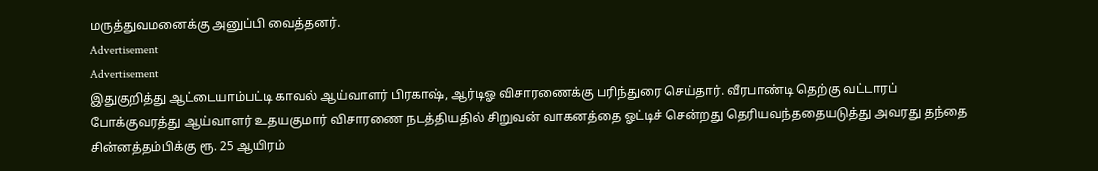மருத்துவமனைக்கு அனுப்பி வைத்தனர்.
Advertisement
Advertisement
இதுகுறித்து ஆட்டையாம்பட்டி காவல் ஆய்வாளர் பிரகாஷ், ஆர்டிஓ விசாரணைக்கு பரிந்துரை செய்தார். வீரபாண்டி தெற்கு வட்டாரப் போக்குவரத்து ஆய்வாளர் உதயகுமார் விசாரணை நடத்தியதில் சிறுவன் வாகனத்தை ஓட்டிச் சென்றது தெரியவந்ததையடுத்து அவரது தந்தை சின்னத்தம்பிக்கு ரூ. 25 ஆயிரம்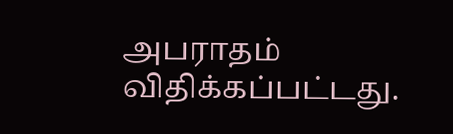அபராதம் விதிக்கப்பட்டது.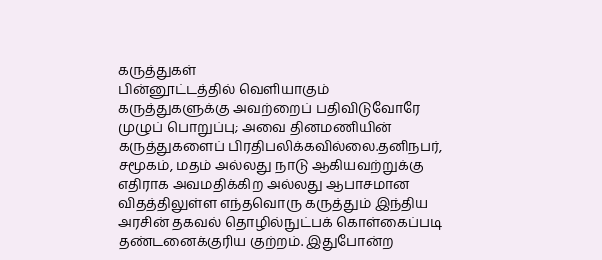கருத்துகள்
பின்னூட்டத்தில் வெளியாகும் கருத்துகளுக்கு அவற்றைப் பதிவிடுவோரே முழுப் பொறுப்பு; அவை தினமணியின் கருத்துகளைப் பிரதிபலிக்கவில்லை.தனிநபர், சமூகம், மதம் அல்லது நாடு ஆகியவற்றுக்கு எதிராக அவமதிக்கிற அல்லது ஆபாசமான விதத்திலுள்ள எந்தவொரு கருத்தும் இந்திய அரசின் தகவல் தொழில்நுட்பக் கொள்கைப்படி தண்டனைக்குரிய குற்றம். இதுபோன்ற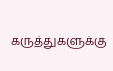கருத்துகளுக்கு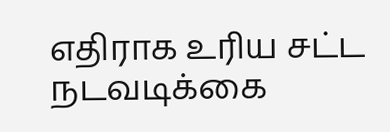எதிராக உரிய சட்ட நடவடிக்கை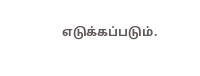எடுக்கப்படும்.